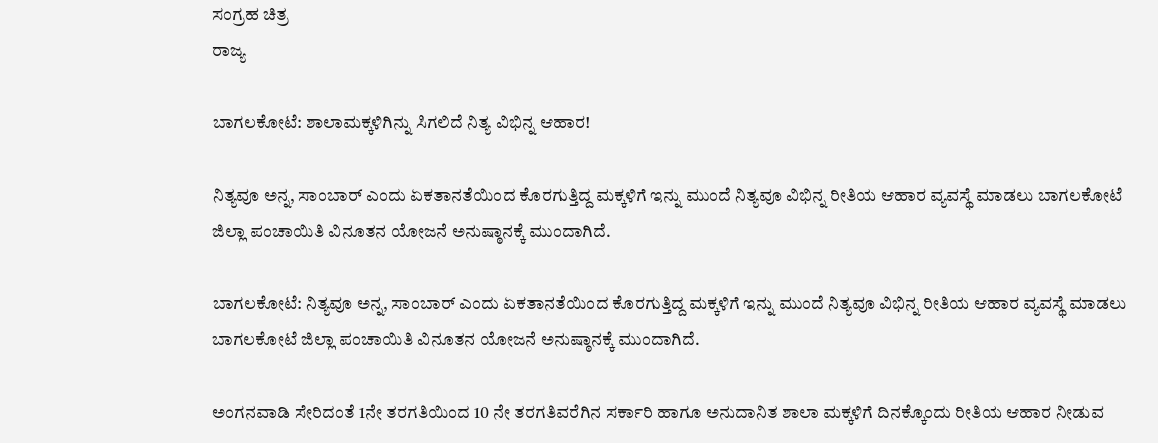ಸಂಗ್ರಹ ಚಿತ್ರ
ರಾಜ್ಯ

ಬಾಗಲಕೋಟೆ: ಶಾಲಾಮಕ್ಕಳಿಗಿನ್ನು ಸಿಗಲಿದೆ ನಿತ್ಯ ವಿಭಿನ್ನ ಆಹಾರ!

ನಿತ್ಯವೂ ಅನ್ನ, ಸಾಂಬಾರ್ ಎಂದು ಏಕತಾನತೆಯಿಂದ ಕೊರಗುತ್ತಿದ್ದ ಮಕ್ಕಳಿಗೆ ಇನ್ನು ಮುಂದೆ ನಿತ್ಯವೂ ವಿಭಿನ್ನ ರೀತಿಯ ಆಹಾರ ವ್ಯವಸ್ಥೆ ಮಾಡಲು ಬಾಗಲಕೋಟೆ ಜಿಲ್ಲಾ ಪಂಚಾಯಿತಿ ವಿನೂತನ ಯೋಜನೆ ಅನುಷ್ಠಾನಕ್ಕೆ ಮುಂದಾಗಿದೆ.

ಬಾಗಲಕೋಟೆ: ನಿತ್ಯವೂ ಅನ್ನ, ಸಾಂಬಾರ್ ಎಂದು ಏಕತಾನತೆಯಿಂದ ಕೊರಗುತ್ತಿದ್ದ ಮಕ್ಕಳಿಗೆ ಇನ್ನು ಮುಂದೆ ನಿತ್ಯವೂ ವಿಭಿನ್ನ ರೀತಿಯ ಆಹಾರ ವ್ಯವಸ್ಥೆ ಮಾಡಲು ಬಾಗಲಕೋಟೆ ಜಿಲ್ಲಾ ಪಂಚಾಯಿತಿ ವಿನೂತನ ಯೋಜನೆ ಅನುಷ್ಠಾನಕ್ಕೆ ಮುಂದಾಗಿದೆ.

ಅಂಗನವಾಡಿ ಸೇರಿದಂತೆ 1ನೇ ತರಗತಿಯಿಂದ 10 ನೇ ತರಗತಿವರೆಗಿನ ಸರ್ಕಾರಿ ಹಾಗೂ ಅನುದಾನಿತ ಶಾಲಾ ಮಕ್ಕಳಿಗೆ ದಿನಕ್ಕೊಂದು ರೀತಿಯ ಆಹಾರ ನೀಡುವ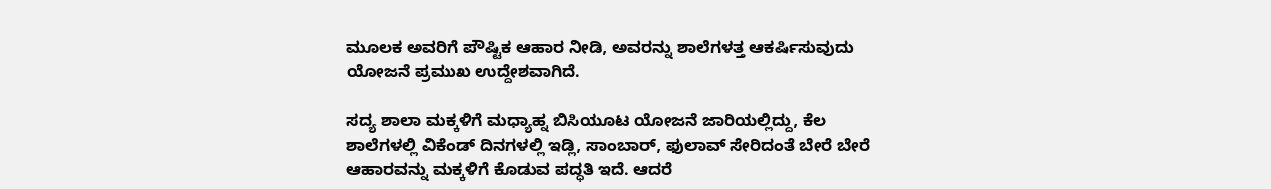ಮೂಲಕ ಅವರಿಗೆ ಪೌಷ್ಟಿಕ ಆಹಾರ ನೀಡಿ, ಅವರನ್ನು ಶಾಲೆಗಳತ್ತ ಆಕರ್ಷಿಸುವುದು ಯೋಜನೆ ಪ್ರಮುಖ ಉದ್ದೇಶವಾಗಿದೆ.

ಸದ್ಯ ಶಾಲಾ ಮಕ್ಕಳಿಗೆ ಮಧ್ಯಾಹ್ನ ಬಿಸಿಯೂಟ ಯೋಜನೆ ಜಾರಿಯಲ್ಲಿದ್ದು, ಕೆಲ ಶಾಲೆಗಳಲ್ಲಿ ವಿಕೆಂಡ್ ದಿನಗಳಲ್ಲಿ ಇಡ್ಲಿ, ಸಾಂಬಾರ್, ಫುಲಾವ್ ಸೇರಿದಂತೆ ಬೇರೆ ಬೇರೆ ಆಹಾರವನ್ನು ಮಕ್ಕಳಿಗೆ ಕೊಡುವ ಪದ್ಧತಿ ಇದೆ. ಆದರೆ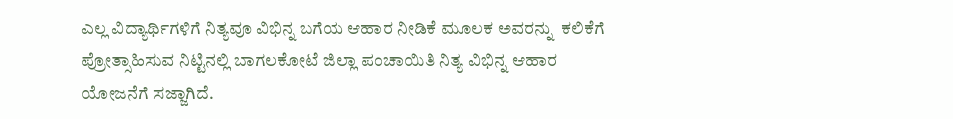ಎಲ್ಲ ವಿದ್ಯಾರ್ಥಿಗಳಿಗೆ ನಿತ್ಯವೂ ವಿಭಿನ್ನ ಬಗೆಯ ಆಹಾರ ನೀಡಿಕೆ ಮೂಲಕ ಅವರನ್ನು  ಕಲಿಕೆಗೆ ಪ್ರೋತ್ಸಾಹಿಸುವ ನಿಟ್ಟಿನಲ್ಲಿ ಬಾಗಲಕೋಟೆ ಜಿಲ್ಲಾ ಪಂಚಾಯಿತಿ ನಿತ್ಯ ವಿಭಿನ್ನ ಆಹಾರ ಯೋಜನೆಗೆ ಸಜ್ಜಾಗಿದೆ.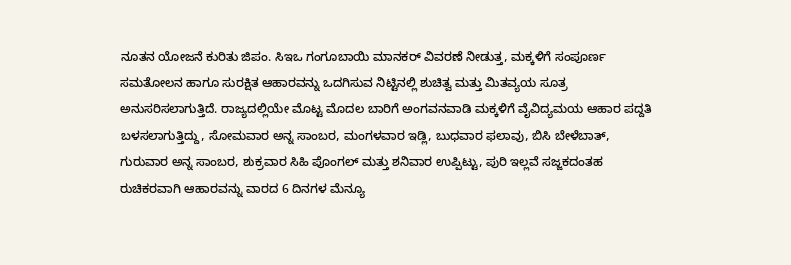ನೂತನ ಯೋಜನೆ ಕುರಿತು ಜಿಪಂ. ಸಿಇಒ ಗಂಗೂಬಾಯಿ ಮಾನಕರ್ ವಿವರಣೆ ನೀಡುತ್ತ, ಮಕ್ಕಳಿಗೆ ಸಂಪೂರ್ಣ ಸಮತೋಲನ ಹಾಗೂ ಸುರಕ್ಷಿತ ಆಹಾರವನ್ನು ಒದಗಿಸುವ ನಿಟ್ಟಿನಲ್ಲಿ ಶುಚಿತ್ವ ಮತ್ತು ಮಿತವ್ಯಯ ಸೂತ್ರ ಅನುಸರಿಸಲಾಗುತ್ತಿದೆ. ರಾಜ್ಯದಲ್ಲಿಯೇ ಮೊಟ್ಟ ಮೊದಲ ಬಾರಿಗೆ ಅಂಗವನವಾಡಿ ಮಕ್ಕಳಿಗೆ ವೈವಿದ್ಯಮಯ ಆಹಾರ ಪದ್ದತಿ ಬಳಸಲಾಗುತ್ತಿದ್ದು, ಸೋಮವಾರ ಅನ್ನ ಸಾಂಬರ, ಮಂಗಳವಾರ ಇಡ್ಲಿ, ಬುಧವಾರ ಫಲಾವು, ಬಿಸಿ ಬೇಳೆಬಾತ್, ಗುರುವಾರ ಅನ್ನ ಸಾಂಬರ, ಶುಕ್ರವಾರ ಸಿಹಿ ಪೊಂಗಲ್ ಮತ್ತು ಶನಿವಾರ ಉಪ್ಪಿಟ್ಟು, ಪುರಿ ಇಲ್ಲವೆ ಸಜ್ಜಕದಂತಹ ರುಚಿಕರವಾಗಿ ಆಹಾರವನ್ನು ವಾರದ 6 ದಿನಗಳ ಮೆನ್ಯೂ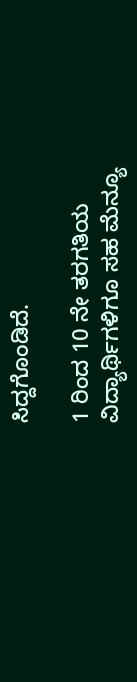ಸಿದ್ದಗೊಂಡಿದೆ.

1 ರಿಂದ 10 ನೇ ತರಗತಿಯ ವಿದ್ಯಾರ್ಥಿಗಳಿಗೂ ಸಹ ಮೆನ್ಯೂ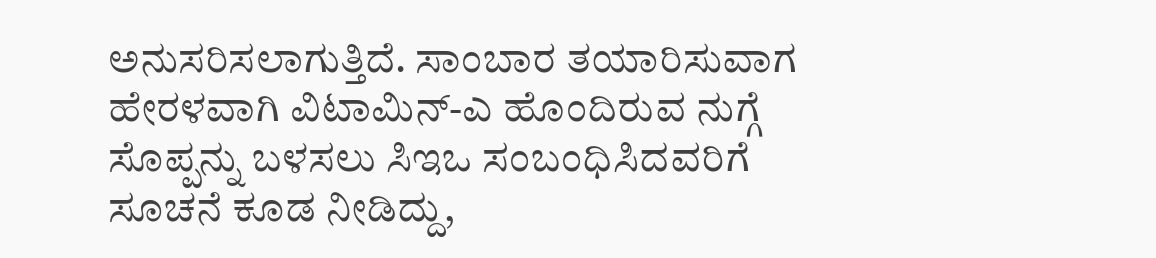ಅನುಸರಿಸಲಾಗುತ್ತಿದೆ. ಸಾಂಬಾರ ತಯಾರಿಸುವಾಗ ಹೇರಳವಾಗಿ ವಿಟಾಮಿನ್-ಎ ಹೊಂದಿರುವ ನುಗ್ಗೆ ಸೊಪ್ಪನ್ನು ಬಳಸಲು ಸಿಇಒ ಸಂಬಂಧಿಸಿದವರಿಗೆ ಸೂಚನೆ ಕೂಡ ನೀಡಿದ್ದು,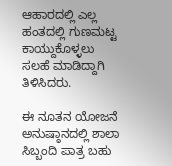ಆಹಾರದಲ್ಲಿ ಎಲ್ಲ ಹಂತದಲ್ಲಿ ಗುಣಮಟ್ಟ ಕಾಯ್ದುಕೊಳ್ಳಲು ಸಲಹೆ ಮಾಡಿದ್ದಾಗಿ ತಿಳಿಸಿದರು.

ಈ ನೂತನ ಯೋಜನೆ ಅನುಷ್ಠಾನದಲ್ಲಿ ಶಾಲಾ ಸಿಬ್ಬಂದಿ ಪಾತ್ರ ಬಹು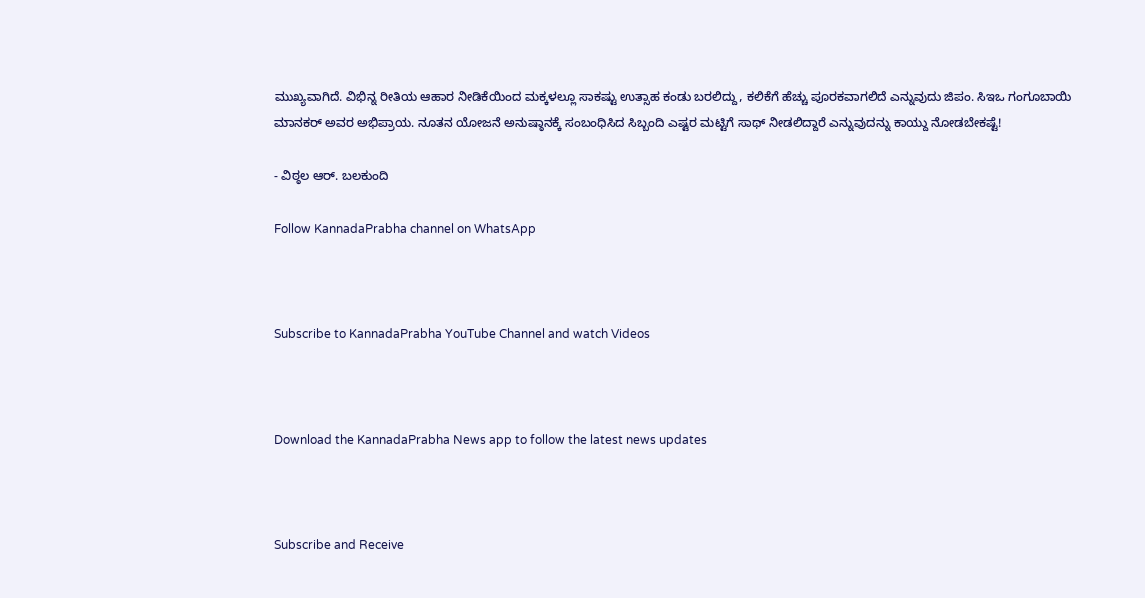ಮುಖ್ಯವಾಗಿದೆ. ವಿಭಿನ್ನ ರೀತಿಯ ಆಹಾರ ನೀಡಿಕೆಯಿಂದ ಮಕ್ಕಳಲ್ಲೂ ಸಾಕಷ್ಟು ಉತ್ಸಾಹ ಕಂಡು ಬರಲಿದ್ದು, ಕಲಿಕೆಗೆ ಹೆಚ್ಚು ಪೂರಕವಾಗಲಿದೆ ಎನ್ನುವುದು ಜಿಪಂ. ಸಿಇಒ ಗಂಗೂಬಾಯಿ ಮಾನಕರ್ ಅವರ ಅಭಿಪ್ರಾಯ. ನೂತನ ಯೋಜನೆ ಅನುಷ್ಠಾನಕ್ಕೆ ಸಂಬಂಧಿಸಿದ ಸಿಬ್ಬಂದಿ ಎಷ್ಟರ ಮಟ್ಟಿಗೆ ಸಾಥ್ ನೀಡಲಿದ್ದಾರೆ ಎನ್ನುವುದನ್ನು ಕಾಯ್ದು ನೋಡಬೇಕಷ್ಟೆ!

- ವಿಠ್ಠಲ ಆರ್. ಬಲಕುಂದಿ

Follow KannadaPrabha channel on WhatsApp



Subscribe to KannadaPrabha YouTube Channel and watch Videos



Download the KannadaPrabha News app to follow the latest news updates



Subscribe and Receive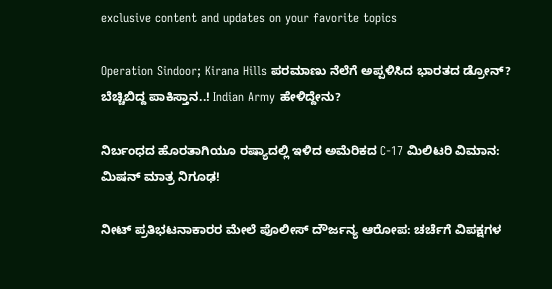exclusive content and updates on your favorite topics

Operation Sindoor; Kirana Hills ಪರಮಾಣು ನೆಲೆಗೆ ಅಪ್ಪಳಿಸಿದ ಭಾರತದ ಡ್ರೋನ್? ಬೆಚ್ಚಿಬಿದ್ದ ಪಾಕಿಸ್ತಾನ..! Indian Army ಹೇಳಿದ್ದೇನು?

ನಿರ್ಬಂಧದ ಹೊರತಾಗಿಯೂ ರಷ್ಯಾದಲ್ಲಿ ಇಳಿದ ಅಮೆರಿಕದ C-17 ಮಿಲಿಟರಿ ವಿಮಾನ: ಮಿಷನ್ ಮಾತ್ರ ನಿಗೂಢ!

ನೀಟ್ ಪ್ರತಿಭಟನಾಕಾರರ ಮೇಲೆ ಪೊಲೀಸ್ ದೌರ್ಜನ್ಯ ಆರೋಪ: ಚರ್ಚೆಗೆ ವಿಪಕ್ಷಗಳ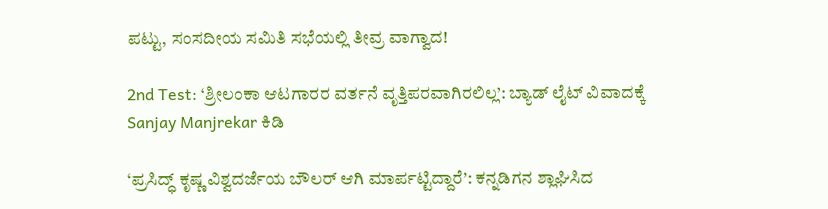ಪಟ್ಟು, ಸಂಸದೀಯ ಸಮಿತಿ ಸಭೆಯಲ್ಲಿ ತೀವ್ರ ವಾಗ್ವಾದ!

2nd Test: ‘ಶ್ರೀಲಂಕಾ ಆಟಗಾರರ ವರ್ತನೆ ವೃತ್ತಿಪರವಾಗಿರಲಿಲ್ಲ’: ಬ್ಯಾಡ್ ಲೈಟ್ ವಿವಾದಕ್ಕೆ Sanjay Manjrekar ಕಿಡಿ

‘ಪ್ರಸಿದ್ಧ್ ಕೃಷ್ಣ ವಿಶ್ವದರ್ಜೆಯ ಬೌಲರ್ ಆಗಿ ಮಾರ್ಪಟ್ಟಿದ್ದಾರೆ’: ಕನ್ನಡಿಗನ ಶ್ಲಾಘಿಸಿದ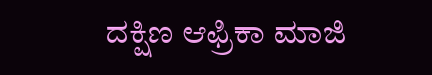ದಕ್ಷಿಣ ಆಫ್ರಿಕಾ ಮಾಜಿ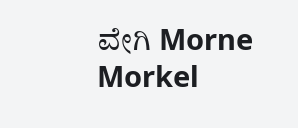ವೇಗಿ Morne Morkel